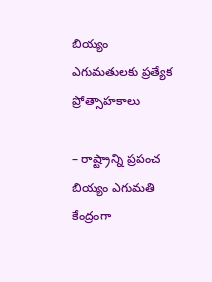బియ్యం ఎగుమతులకు ప్రత్యేక ప్రోత్సాహకాలు

– రాష్ట్రాన్ని ప్రపంచ బియ్యం ఎగుమతి కేంద్రంగా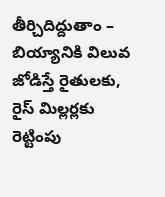తీర్చిదిద్దుతాం – బియ్యానికి విలువ జోడిస్తే రైతులకు, రైస్ మిల్లర్లకు రెట్టింపు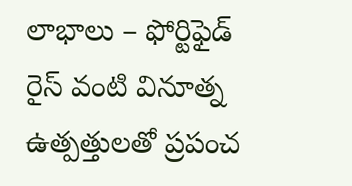లాభాలు – ఫోర్టిఫైడ్ రైస్ వంటి వినూత్న ఉత్పత్తులతో ప్రపంచ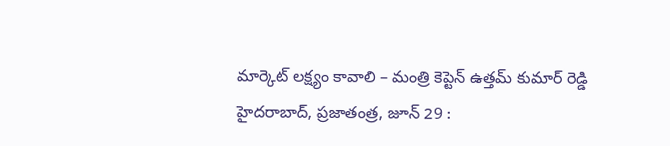మార్కెట్ లక్ష్యం కావాలి – మంత్రి కెప్టెన్ ఉత్తమ్ కుమార్ రెడ్డి హైదరాబాద్, ప్రజాతంత్ర, జూన్ 29 :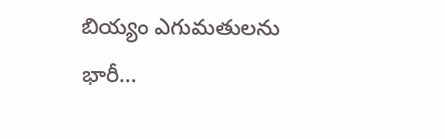బియ్యం ఎగుమతులను భారీ…